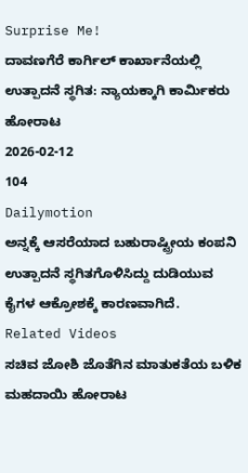Surprise Me!
ದಾವಣಗೆರೆ ಕಾರ್ಗಿಲ್ ಕಾರ್ಖಾನೆಯಲ್ಲಿ ಉತ್ಪಾದನೆ ಸ್ಥಗಿತ: ನ್ಯಾಯಕ್ಕಾಗಿ ಕಾರ್ಮಿಕರು ಹೋರಾಟ
2026-02-12
104
Dailymotion
ಅನ್ನಕ್ಕೆ ಆಸರೆಯಾದ ಬಹುರಾಷ್ಟ್ರೀಯ ಕಂಪನಿ ಉತ್ಪಾದನೆ ಸ್ಥಗಿತಗೊಳಿಸಿದ್ದು ದುಡಿಯುವ ಕೈಗಳ ಆಕ್ರೋಶಕ್ಕೆ ಕಾರಣವಾಗಿದೆ.
Related Videos
ಸಚಿವ ಜೋಶಿ ಜೊತೆಗಿನ ಮಾತುಕತೆಯ ಬಳಿಕ ಮಹದಾಯಿ ಹೋರಾಟ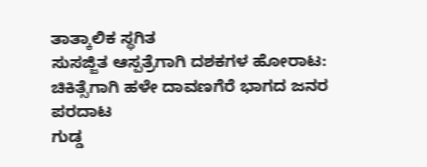ತಾತ್ಕಾಲಿಕ ಸ್ಥಗಿತ
ಸುಸಜ್ಜಿತ ಆಸ್ಪತ್ರೆಗಾಗಿ ದಶಕಗಳ ಹೋರಾಟ: ಚಿಕಿತ್ಸೆಗಾಗಿ ಹಳೇ ದಾವಣಗೆರೆ ಭಾಗದ ಜನರ ಪರದಾಟ
ಗುಡ್ಡ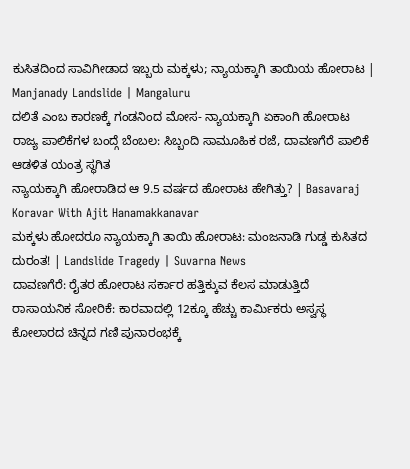ಕುಸಿತದಿಂದ ಸಾವಿಗೀಡಾದ ಇಬ್ಬರು ಮಕ್ಕಳು; ನ್ಯಾಯಕ್ಕಾಗಿ ತಾಯಿಯ ಹೋರಾಟ | Manjanady Landslide | Mangaluru
ದಲಿತೆ ಎಂಬ ಕಾರಣಕ್ಕೆ ಗಂಡನಿಂದ ಮೋಸ- ನ್ಯಾಯಕ್ಕಾಗಿ ಏಕಾಂಗಿ ಹೋರಾಟ
ರಾಜ್ಯ ಪಾಲಿಕೆಗಳ ಬಂದ್ಗೆ ಬೆಂಬಲ: ಸಿಬ್ಬಂದಿ ಸಾಮೂಹಿಕ ರಜೆ, ದಾವಣಗೆರೆ ಪಾಲಿಕೆ ಆಡಳಿತ ಯಂತ್ರ ಸ್ಥಗಿತ
ನ್ಯಾಯಕ್ಕಾಗಿ ಹೋರಾಡಿದ ಆ 9.5 ವರ್ಷದ ಹೋರಾಟ ಹೇಗಿತ್ತು? | Basavaraj Koravar With Ajit Hanamakkanavar
ಮಕ್ಕಳು ಹೋದರೂ ನ್ಯಾಯಕ್ಕಾಗಿ ತಾಯಿ ಹೋರಾಟ: ಮಂಜನಾಡಿ ಗುಡ್ಡ ಕುಸಿತದ ದುರಂತ! | Landslide Tragedy | Suvarna News
ದಾವಣಗೆರೆ: ರೈತರ ಹೋರಾಟ ಸರ್ಕಾರ ಹತ್ತಿಕ್ಕುವ ಕೆಲಸ ಮಾಡುತ್ತಿದೆ
ರಾಸಾಯನಿಕ ಸೋರಿಕೆ: ಕಾರವಾದಲ್ಲಿ 12ಕ್ಕೂ ಹೆಚ್ಚು ಕಾರ್ಮಿಕರು ಅಸ್ವಸ್ಥ
ಕೋಲಾರದ ಚಿನ್ನದ ಗಣಿ ಪುನಾರಂಭಕ್ಕೆ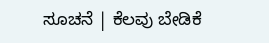ಸೂಚನೆ | ಕೆಲವು ಬೇಡಿಕೆ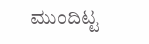ಮುಂದಿಟ್ಟ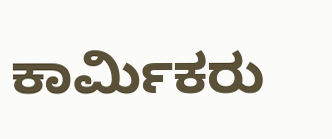ಕಾರ್ಮಿಕರು